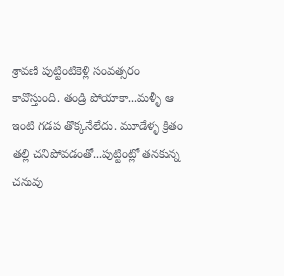శ్రావణి పుట్టింటికెళ్లి సంవత్సరం కావొస్తుంది. తండ్రి పోయాకా...మళ్ళీ ఆ ఇంటి గడప తొక్కనేలేదు. మూడేళ్ళ క్రితం తల్లి చనిపోవడంతో...పుట్టింట్లో తనకున్న చనువు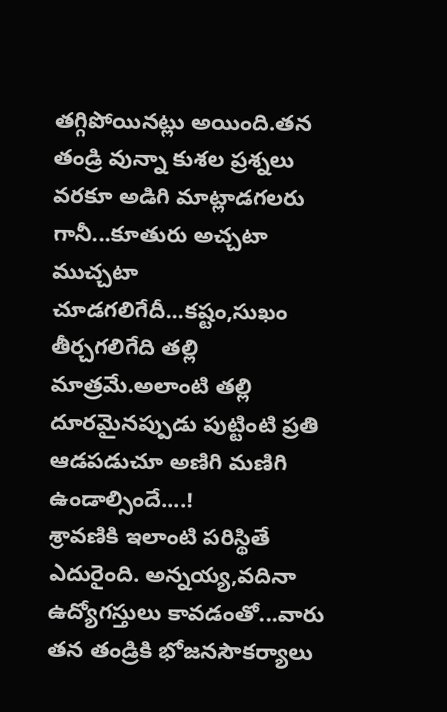తగ్గిపోయినట్లు అయింది.తన తండ్రి వున్నా కుశల ప్రశ్నలు వరకూ అడిగి మాట్లాడగలరు గానీ...కూతురు అచ్చటా ముచ్చటా చూడగలిగేదీ...కష్టం,సుఖం తీర్చగలిగేది తల్లి మాత్రమే.అలాంటి తల్లి దూరమైనప్పుడు పుట్టింటి ప్రతి ఆడపడుచూ అణిగి మణిగి ఉండాల్సిందే....!
శ్రావణికి ఇలాంటి పరిస్థితే ఎదురైంది. అన్నయ్య,వదినా ఉద్యోగస్తులు కావడంతో...వారు తన తండ్రికి భోజనసౌకర్యాలు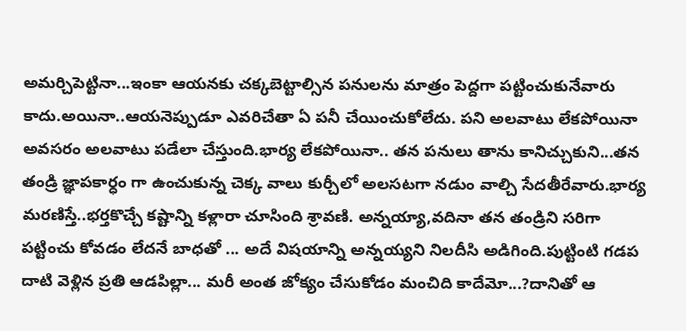అమర్చిపెట్టినా...ఇంకా ఆయనకు చక్కబెట్టాల్సిన పనులను మాత్రం పెద్దగా పట్టించుకునేవారు కాదు.అయినా..ఆయనెప్పుడూ ఎవరిచేతా ఏ పనీ చేయించుకోలేదు. పని అలవాటు లేకపోయినా అవసరం అలవాటు పడేలా చేస్తుంది.భార్య లేకపోయినా.. తన పనులు తాను కానిచ్చుకుని...తన తండ్రి జ్ఞాపకార్ధం గా ఉంచుకున్న చెక్క వాలు కుర్చీలో అలసటగా నడుం వాల్చి సేదతీరేవారు.భార్య మరణిస్తే..భర్తకొచ్చే కష్టాన్ని కళ్లారా చూసింది శ్రావణి. అన్నయ్యా,వదినా తన తండ్రిని సరిగా పట్టించు కోవడం లేదనే బాధతో ... అదే విషయాన్ని అన్నయ్యని నిలదీసి అడిగింది.పుట్టింటి గడప దాటి వెళ్లిన ప్రతి ఆడపిల్లా... మరీ అంత జోక్యం చేసుకోడం మంచిది కాదేమో...?దానితో ఆ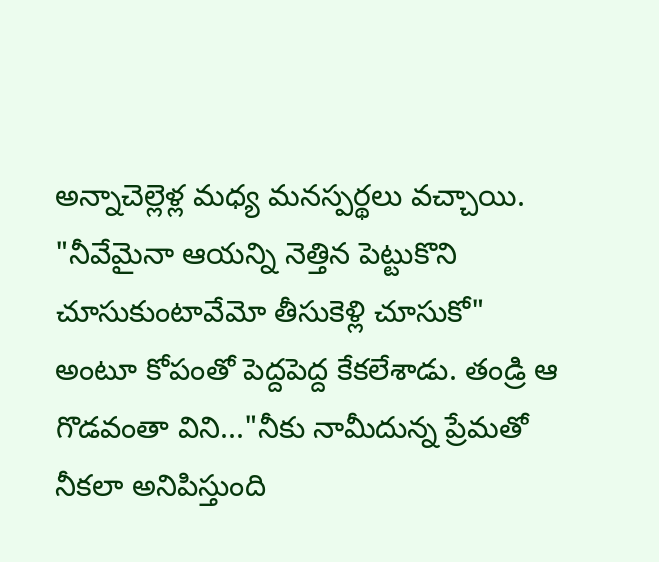అన్నాచెల్లెళ్ల మధ్య మనస్పర్థలు వచ్చాయి. "నీవేమైనా ఆయన్ని నెత్తిన పెట్టుకొని చూసుకుంటావేమో తీసుకెళ్లి చూసుకో" అంటూ కోపంతో పెద్దపెద్ద కేకలేశాడు. తండ్రి ఆ గొడవంతా విని..."నీకు నామీదున్న ప్రేమతో నీకలా అనిపిస్తుంది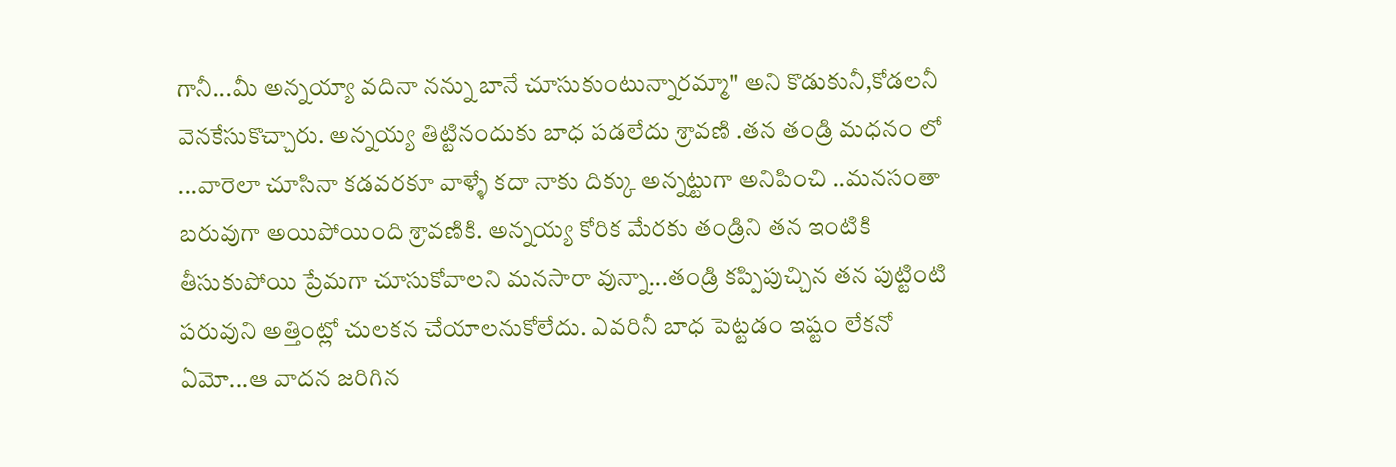గానీ...మీ అన్నయ్యా వదినా నన్ను బానే చూసుకుంటున్నారమ్మా" అని కొడుకునీ,కోడలనీ వెనకేసుకొచ్చారు. అన్నయ్య తిట్టినందుకు బాధ పడలేదు శ్రావణి .తన తండ్రి మధనం లో ...వారెలా చూసినా కడవరకూ వాళ్ళే కదా నాకు దిక్కు అన్నట్టుగా అనిపించి ..మనసంతా బరువుగా అయిపోయింది శ్రావణికి. అన్నయ్య కోరిక మేరకు తండ్రిని తన ఇంటికి తీసుకుపోయి ప్రేమగా చూసుకోవాలని మనసారా వున్నా...తండ్రి కప్పిపుచ్చిన తన పుట్టింటి పరువుని అత్తింట్లో చులకన చేయాలనుకోలేదు. ఎవరినీ బాధ పెట్టడం ఇష్టం లేకనో ఏమో...ఆ వాదన జరిగిన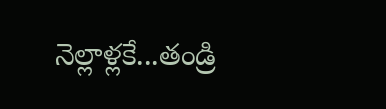నెల్లాళ్లకే...తండ్రి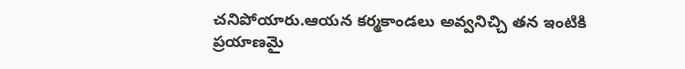చనిపోయారు.ఆయన కర్మకాండలు అవ్వనిచ్చి తన ఇంటికి ప్రయాణమై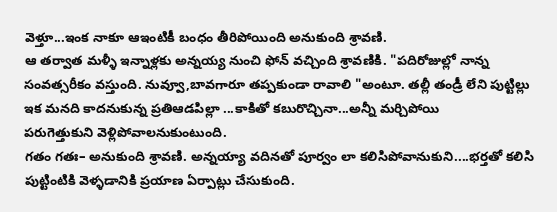వెళ్తూ...ఇంక నాకూ ఆఇంటికీ బంధం తీరిపోయింది అనుకుంది శ్రావణి.
ఆ తర్వాత మళ్ళీ ఇన్నాళ్లకు అన్నయ్య నుంచి ఫోన్ వచ్చింది శ్రావణికి. "పదిరోజుల్లో నాన్న సంవత్సరీకం వస్తుంది. నువ్వూ,బావగారూ తప్పకుండా రావాలి "అంటూ. తల్లీ తండ్రీ లేని పుట్టిల్లు ఇక మనది కాదనుకున్న ప్రతిఆడపిల్లా ...కాకితో కబురొచ్చినా...అన్నీ మర్చిపోయి
పరుగెత్తుకుని వెళ్లిపోవాలనుకుంటుంది.
గతం గతః– అనుకుంది శ్రావణి. అన్నయ్యా వదినతో పూర్వం లా కలిసిపోవానుకుని....భర్తతో కలిసి పుట్టింటికి వెళ్ళడానికి ప్రయాణ ఏర్పాట్లు చేసుకుంది.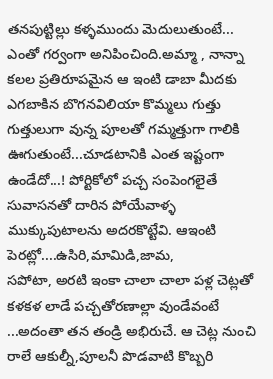తనపుట్టిల్లు కళ్ళముందు మెదులుతుంటే...
ఎంతో గర్వంగా అనిపించింది.అమ్మా , నాన్నా కలల ప్రతిరూపమైన ఆ ఇంటి డాబా మీదకు ఎగబాకిన బొగనవిలియా కొమ్మలు గుత్తు గుత్తులుగా వున్న పూలతో గమ్మత్తుగా గాలికి ఊగుతుంటే...చూడటానికి ఎంత ఇష్టంగా ఉండేదో...! పోర్టికోలో పచ్చ సంపెంగలైతే సువాసనతో దారిన పోయేవాళ్ళ ముక్కుపుటాలను అదరకొట్టేవి. ఆఇంటి పెరట్లో....ఉసిరి,మామిడి,జామ,
సపోటా, అరటి ఇంకా చాలా చాలా పళ్ల చెట్లతో కళకళ లాడే పచ్చతోరణాల్లా వుండేవంటే ...అదంతా తన తండ్రి అభిరుచే. ఆ చెట్ల నుంచి రాలే ఆకుల్నీ,పూలనీ పొడవాటి కొబ్బరి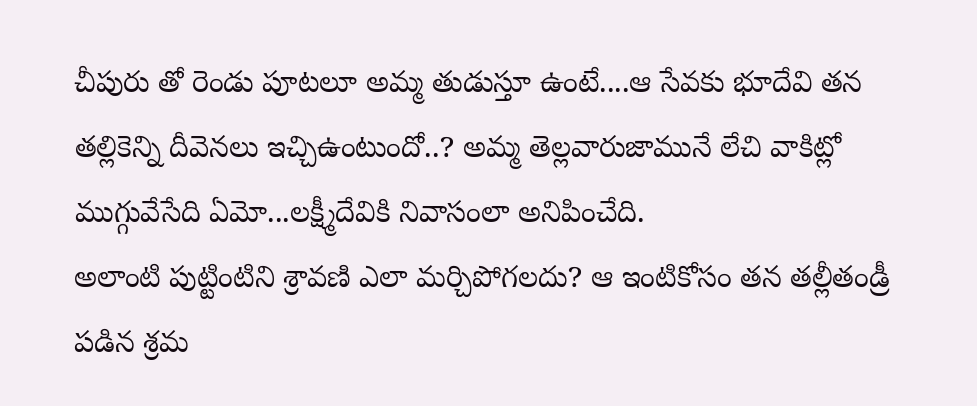చీపురు తో రెండు పూటలూ అమ్మ తుడుస్తూ ఉంటే....ఆ సేవకు భూదేవి తన తల్లికెన్ని దీవెనలు ఇచ్చిఉంటుందో..? అమ్మ తెల్లవారుజామునే లేచి వాకిట్లో ముగ్గువేసేది ఏమో...లక్ష్మీదేవికి నివాసంలా అనిపించేది.
అలాంటి పుట్టింటిని శ్రావణి ఎలా మర్చిపోగలదు? ఆ ఇంటికోసం తన తల్లీతండ్రీ పడిన శ్రమ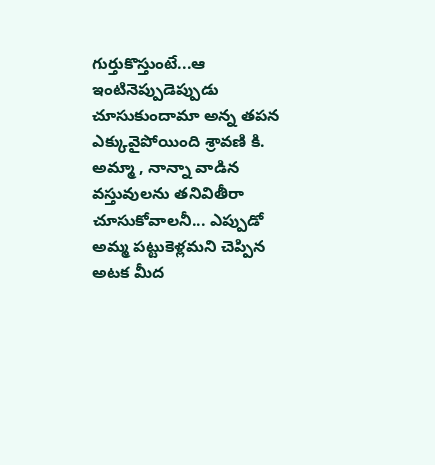గుర్తుకొస్తుంటే...ఆ ఇంటినెప్పుడెప్పుడు చూసుకుందామా అన్న తపన ఎక్కువైపోయింది శ్రావణి కి. అమ్మా , నాన్నా వాడిన వస్తువులను తనివితీరా చూసుకోవాలనీ... ఎప్పుడో అమ్మ పట్టుకెళ్లమని చెప్పిన అటక మీద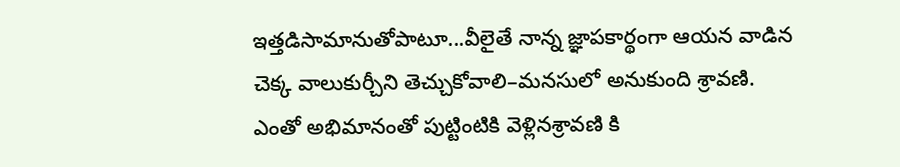ఇత్తడిసామానుతోపాటూ...వీలైతే నాన్న జ్ఞాపకార్థంగా ఆయన వాడిన చెక్క వాలుకుర్చీని తెచ్చుకోవాలి–మనసులో అనుకుంది శ్రావణి.
ఎంతో అభిమానంతో పుట్టింటికి వెళ్లినశ్రావణి కి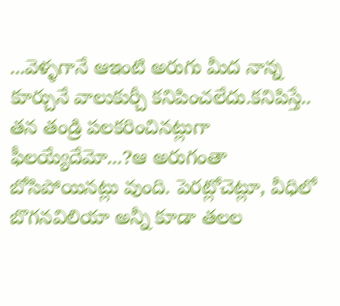...వెళ్ళగానే ఆఇంటి అరుగు మీద నాన్న కూర్చునే వాలుకుర్చీ కనిపించలేదు.కనిపిస్తే.. తన తండ్రి పలకరించినట్లుగా ఫీలయ్యేదేమో...?ఆ అరుగంతా బోసిపోయినట్లు వుంది. పెరట్లోచెట్లూ, వీధిలో బొగనవిలియా అన్నీ కూడా తలల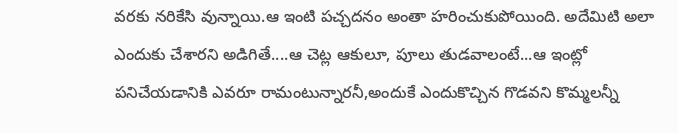వరకు నరికేసి వున్నాయి.ఆ ఇంటి పచ్చదనం అంతా హరించుకుపోయింది. అదేమిటి అలా ఎందుకు చేశారని అడిగితే....ఆ చెట్ల ఆకులూ, పూలు తుడవాలంటే...ఆ ఇంట్లో పనిచేయడానికి ఎవరూ రామంటున్నారనీ,అందుకే ఎందుకొచ్చిన గొడవని కొమ్మలన్నీ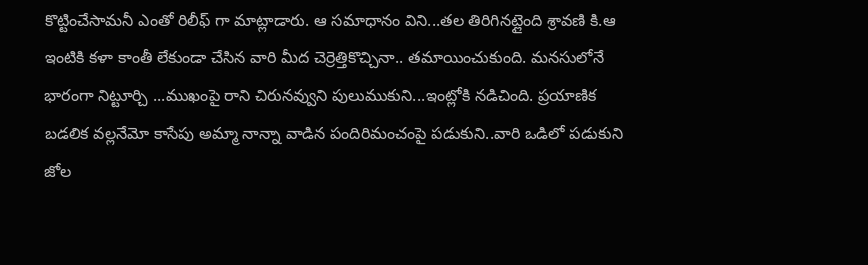కొట్టించేసామనీ ఎంతో రిలీఫ్ గా మాట్లాడారు. ఆ సమాధానం విని...తల తిరిగినట్లైంది శ్రావణి కి.ఆ ఇంటికి కళా కాంతీ లేకుండా చేసిన వారి మీద చెర్రెత్తికొచ్చినా.. తమాయించుకుంది. మనసులోనే భారంగా నిట్టూర్చి ...ముఖంపై రాని చిరునవ్వుని పులుముకుని...ఇంట్లోకి నడిచింది. ప్రయాణిక బడలిక వల్లనేమో కాసేపు అమ్మా నాన్నా వాడిన పందిరిమంచంపై పడుకుని..వారి ఒడిలో పడుకుని జోల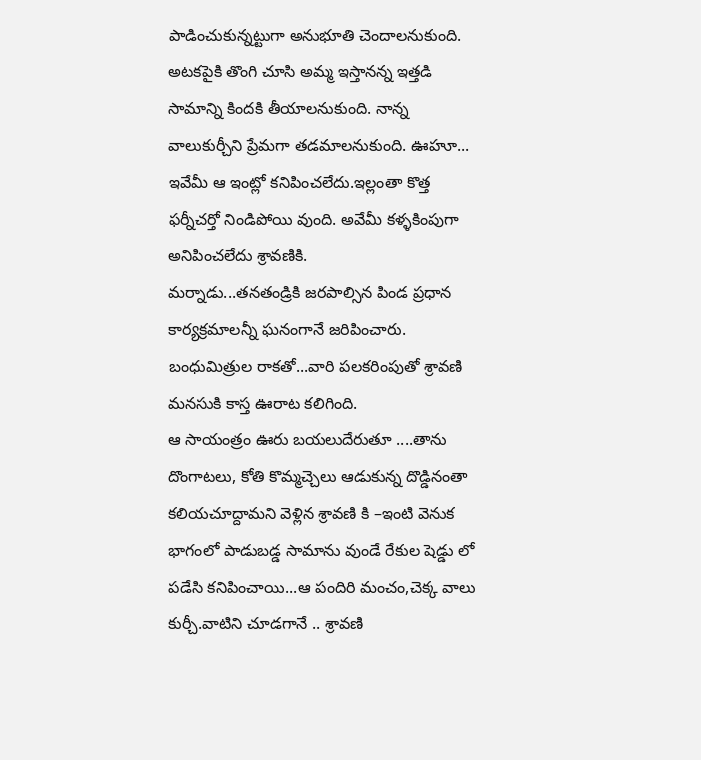పాడించుకున్నట్టుగా అనుభూతి చెందాలనుకుంది. అటకపైకి తొంగి చూసి అమ్మ ఇస్తానన్న ఇత్తడి సామాన్ని కిందకి తీయాలనుకుంది. నాన్న వాలుకుర్చీని ప్రేమగా తడమాలనుకుంది. ఊహూ... ఇవేమీ ఆ ఇంట్లో కనిపించలేదు.ఇల్లంతా కొత్త ఫర్నీచర్తో నిండిపోయి వుంది. అవేమీ కళ్ళకింపుగా అనిపించలేదు శ్రావణికి.
మర్నాడు...తనతండ్రికి జరపాల్సిన పిండ ప్రధాన కార్యక్రమాలన్నీ ఘనంగానే జరిపించారు. బంధుమిత్రుల రాకతో...వారి పలకరింపుతో శ్రావణి మనసుకి కాస్త ఊరాట కలిగింది.
ఆ సాయంత్రం ఊరు బయలుదేరుతూ ....తాను దొంగాటలు, కోతి కొమ్మచ్చెలు ఆడుకున్న దొడ్డినంతా కలియచూద్దామని వెళ్లిన శ్రావణి కి –ఇంటి వెనుక భాగంలో పాడుబడ్డ సామాను వుండే రేకుల షెడ్డు లో పడేసి కనిపించాయి...ఆ పందిరి మంచం,చెక్క వాలు కుర్చీ.వాటిని చూడగానే .. శ్రావణి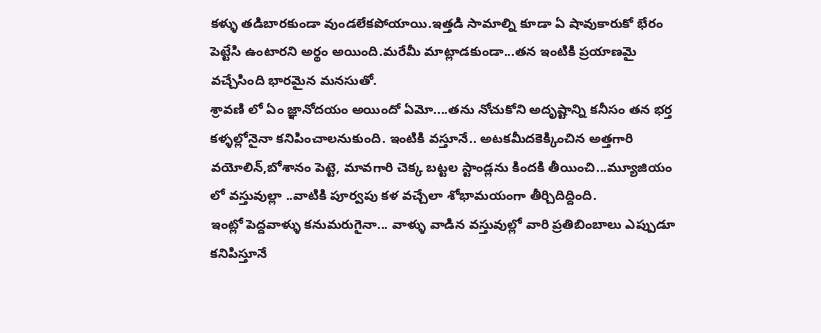కళ్ళు తడిబారకుండా వుండలేకపోయాయి.ఇత్తడి సామాల్ని కూడా ఏ షావుకారుకో భేరం పెట్టేసి ఉంటారని అర్థం అయింది.మరేమీ మాట్లాడకుండా...తన ఇంటికి ప్రయాణమై వచ్చేసింది భారమైన మనసుతో.
శ్రావణి లో ఏం జ్ఞానోదయం అయిందో ఏమో....తను నోచుకోని అదృష్టాన్ని కనీసం తన భర్త కళ్ళల్లోనైనా కనిపించాలనుకుంది. ఇంటికి వస్తూనే.. అటకమీదకెక్కించిన అత్తగారి వయోలిన్,బోశానం పెట్టె, మావగారి చెక్క బట్టల స్టాండ్లను కిందకి తీయించి...మ్యూజియం లో వస్తువుల్లా ..వాటికి పూర్వపు కళ వచ్చేలా శోభామయంగా తీర్చిదిద్దింది.
ఇంట్లో పెద్దవాళ్ళు కనుమరుగైనా... వాళ్ళు వాడిన వస్తువుల్లో వారి ప్రతిబింబాలు ఎప్పుడూ కనిపిస్తూనే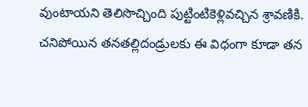వుంటాయని తెలిసొచ్చింది పుట్టింటికెళ్లివచ్చిన శ్రావణికి.
చనిపోయిన తనతల్లిదండ్రులకు ఈ విధంగా కూడా తన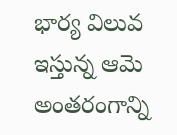భార్య విలువ ఇస్తున్న ఆమె అంతరంగాన్ని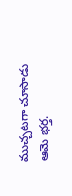ముచ్చటగా చూసాడు ఆమె భర్త.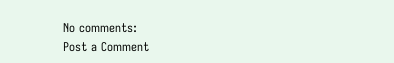No comments:
Post a Comment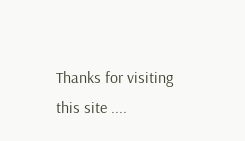Thanks for visiting this site ....